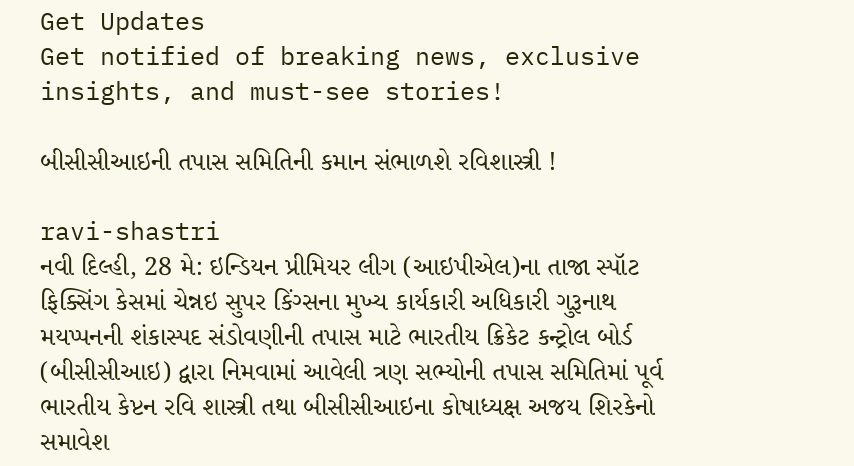Get Updates
Get notified of breaking news, exclusive insights, and must-see stories!

બીસીસીઆઇની તપાસ સમિતિની કમાન સંભાળશે રવિશાસ્ત્રી !

ravi-shastri
નવી દિલ્હી, 28 મે: ઇન્ડિયન પ્રીમિયર લીગ (આઇપીએલ)ના તાજા સ્પૉટ ફિક્સિંગ કેસમાં ચેન્નઇ સુપર કિંગ્સના મુખ્ય કાર્યકારી અધિકારી ગુરૂનાથ મયપ્પનની શંકાસ્પદ સંડોવણીની તપાસ માટે ભારતીય ક્રિકેટ કન્ટ્રોલ બોર્ડ (બીસીસીઆઇ) દ્વારા નિમવામાં આવેલી ત્રણ સભ્યોની તપાસ સમિતિમાં પૂર્વ ભારતીય કેપ્ટન રવિ શાસ્ત્રી તથા બીસીસીઆઇના કોષાધ્યક્ષ અજય શિરકેનો સમાવેશ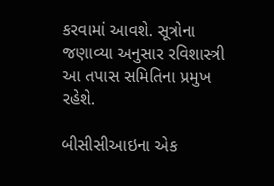કરવામાં આવશે. સૂત્રોના જણાવ્યા અનુસાર રવિશાસ્ત્રી આ તપાસ સમિતિના પ્રમુખ રહેશે.

બીસીસીઆઇના એક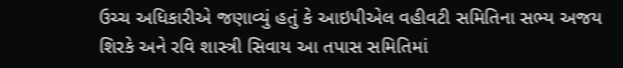ઉચ્ચ અધિકારીએ જણાવ્યું હતું કે આઇપીએલ વહીવટી સમિતિના સભ્ય અજય શિરકે અને રવિ શાસ્ત્રી સિવાય આ તપાસ સમિતિમાં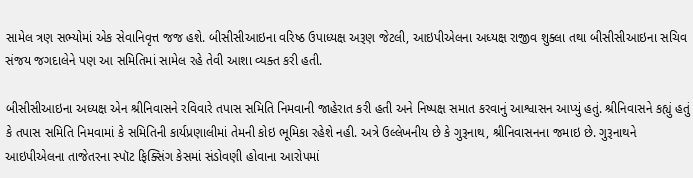સામેલ ત્રણ સભ્યોમાં એક સેવાનિવૃત્ત જજ હશે. બીસીસીઆઇના વરિષ્ઠ ઉપાધ્યક્ષ અરૂણ જેટલી, આઇપીએલના અધ્યક્ષ રાજીવ શુક્લા તથા બીસીસીઆઇના સચિવ સંજય જગદાલેને પણ આ સમિતિમાં સામેલ રહે તેવી આશા વ્યક્ત કરી હતી.

બીસીસીઆઇના અધ્યક્ષ એન શ્રીનિવાસને રવિવારે તપાસ સમિતિ નિમવાની જાહેરાત કરી હતી અને નિષ્પક્ષ સમાત કરવાનું આશ્વાસન આપ્યું હતું. શ્રીનિવાસને કહ્યું હતું કે તપાસ સમિતિ નિમવામાં કે સમિતિની કાર્યપ્રણાલીમાં તેમની કોઇ ભૂમિકા રહેશે નહી. અત્રે ઉલ્લેખનીય છે કે ગુરૂનાથ, શ્રીનિવાસનના જમાઇ છે. ગુરૂનાથને આઇપીએલના તાજેતરના સ્પૉટ ફિક્સિંગ કેસમાં સંડોવણી હોવાના આરોપમાં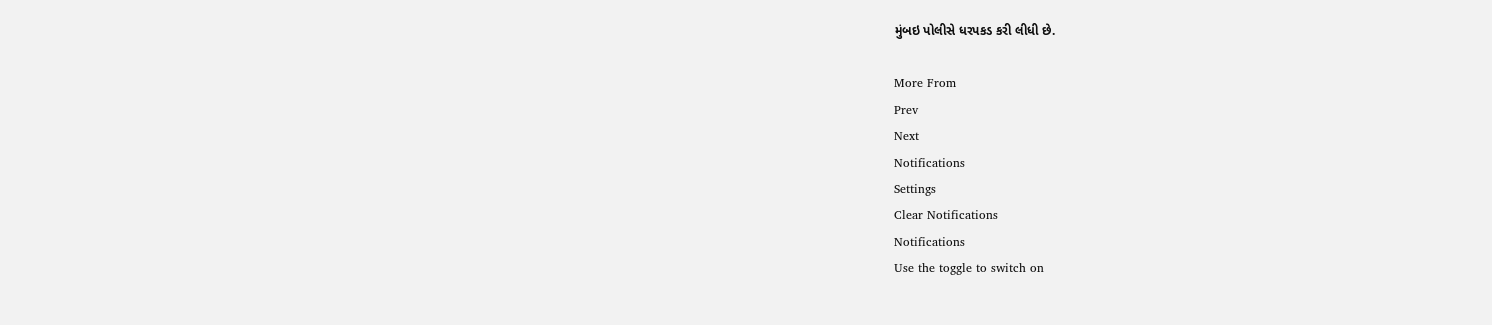મુંબઇ પોલીસે ધરપકડ કરી લીધી છે.

More From
Prev
Next
Notifications
Settings
Clear Notifications
Notifications
Use the toggle to switch on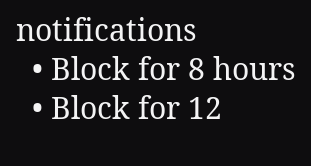notifications
  • Block for 8 hours
  • Block for 12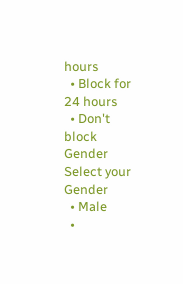hours
  • Block for 24 hours
  • Don't block
Gender
Select your Gender
  • Male
  •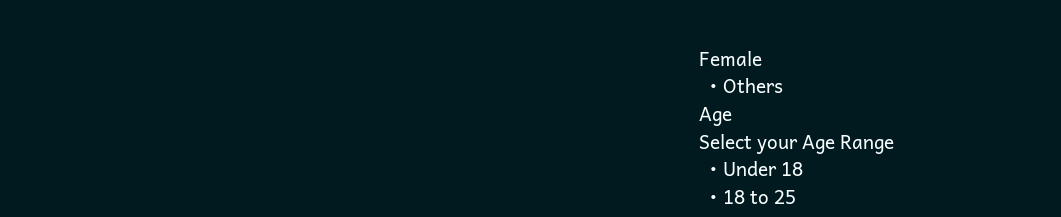Female
  • Others
Age
Select your Age Range
  • Under 18
  • 18 to 25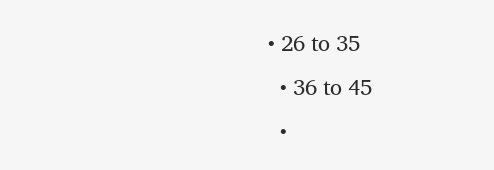• 26 to 35
  • 36 to 45
  •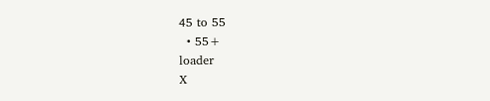45 to 55
  • 55+
loader
X